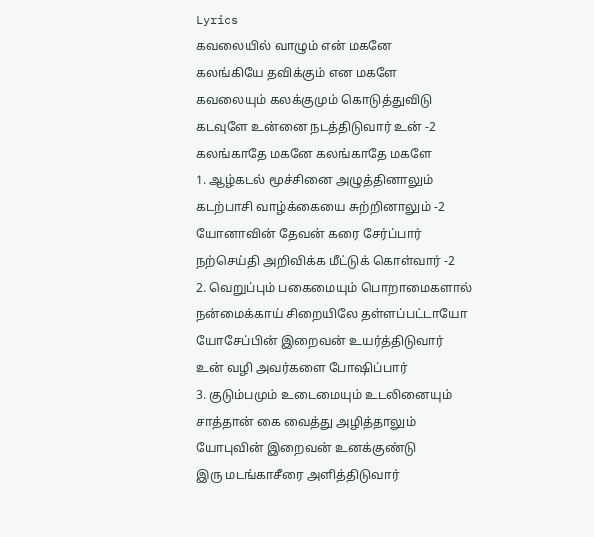Lyrics
கவலையில் வாழும் என் மகனே
கலங்கியே தவிக்கும் என மகளே
கவலையும் கலக்குமும் கொடுத்துவிடு
கடவுளே உன்னை நடத்திடுவார் உன் -2
கலங்காதே மகனே கலங்காதே மகளே
1. ஆழ்கடல் மூச்சினை அழுத்தினாலும்
கடற்பாசி வாழ்க்கையை சுற்றினாலும் -2
யோனாவின் தேவன் கரை சேர்ப்பார்
நற்செய்தி அறிவிக்க மீட்டுக் கொள்வார் -2
2. வெறுப்பும் பகைமையும் பொறாமைகளால்
நன்மைக்காய் சிறையிலே தள்ளப்பட்டாயோ
யோசேப்பின் இறைவன் உயர்த்திடுவார்
உன் வழி அவர்களை போஷிப்பார்
3. குடும்பமும் உடைமையும் உடலினையும்
சாத்தான் கை வைத்து அழித்தாலும்
யோபுவின் இறைவன் உனக்குண்டு
இரு மடங்காசீரை அளித்திடுவார்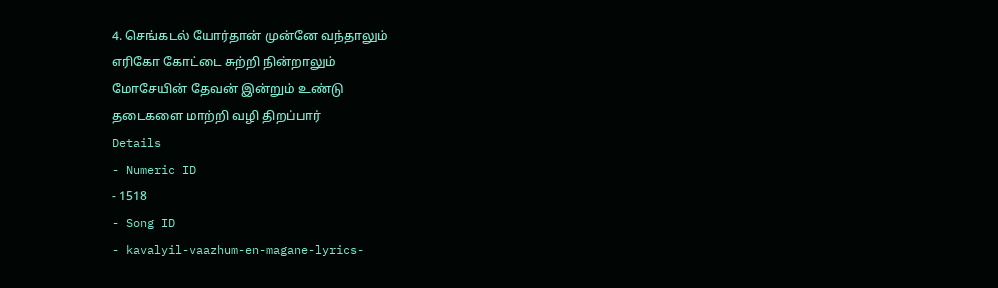4. செங்கடல் யோர்தான் முன்னே வந்தாலும்
எரிகோ கோட்டை சுற்றி நின்றாலும்
மோசேயின் தேவன் இன்றும் உண்டு
தடைகளை மாற்றி வழி திறப்பார்
Details
- Numeric ID
- 1518
- Song ID
- kavalyil-vaazhum-en-magane-lyrics-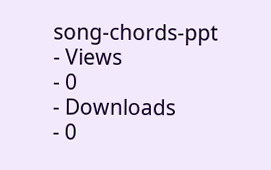song-chords-ppt
- Views
- 0
- Downloads
- 0